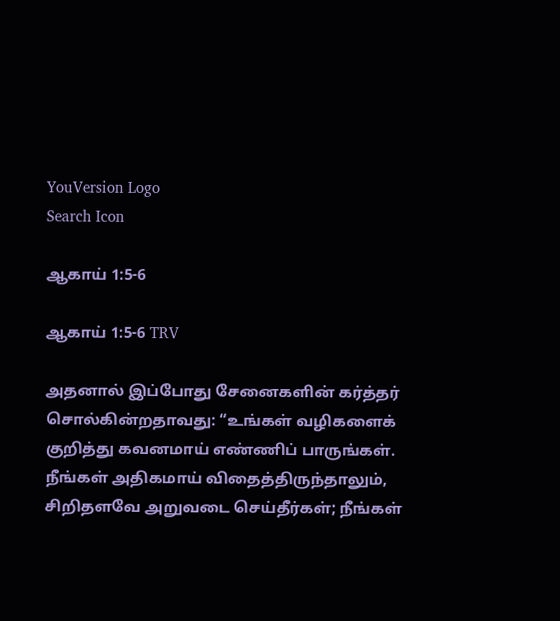YouVersion Logo
Search Icon

ஆகாய் 1:5-6

ஆகாய் 1:5-6 TRV

அதனால் இப்போது சேனைகளின் கர்த்தர் சொல்கின்றதாவது: “உங்கள் வழிகளைக் குறித்து கவனமாய் எண்ணிப் பாருங்கள். நீங்கள் அதிகமாய் விதைத்திருந்தாலும், சிறிதளவே அறுவடை செய்தீர்கள்; நீங்கள்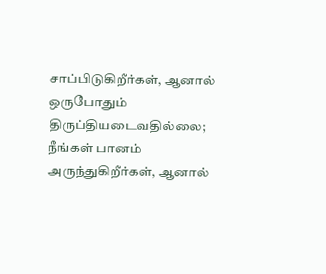சாப்பிடுகிறீர்கள், ஆனால் ஒருபோதும் திருப்தியடைவதில்லை; நீங்கள் பானம் அருந்துகிறீர்கள், ஆனால்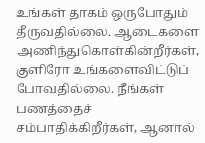உங்கள் தாகம் ஒருபோதும் தீருவதில்லை. ஆடைகளை அணிந்துகொள்கின்றீர்கள், குளிரோ உங்களைவிட்டுப் போவதில்லை. நீங்கள் பணத்தைச் சம்பாதிக்கிறீர்கள், ஆனால்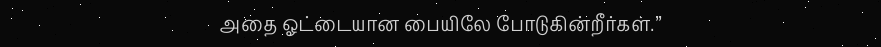அதை ஓட்டையான பையிலே போடுகின்றீர்கள்.”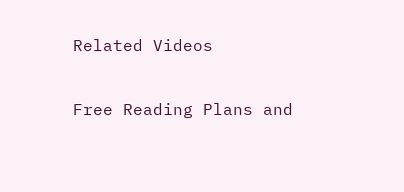Related Videos

Free Reading Plans and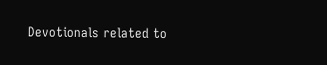Devotionals related to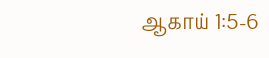ஆகாய் 1:5-6